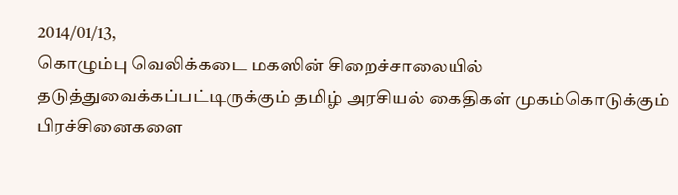2014/01/13,
கொழும்பு வெலிக்கடை மகஸின் சிறைச்சாலையில்
தடுத்துவைக்கப்பட்டிருக்கும் தமிழ் அரசியல் கைதிகள் முகம்கொடுக்கும்
பிரச்சினைகளை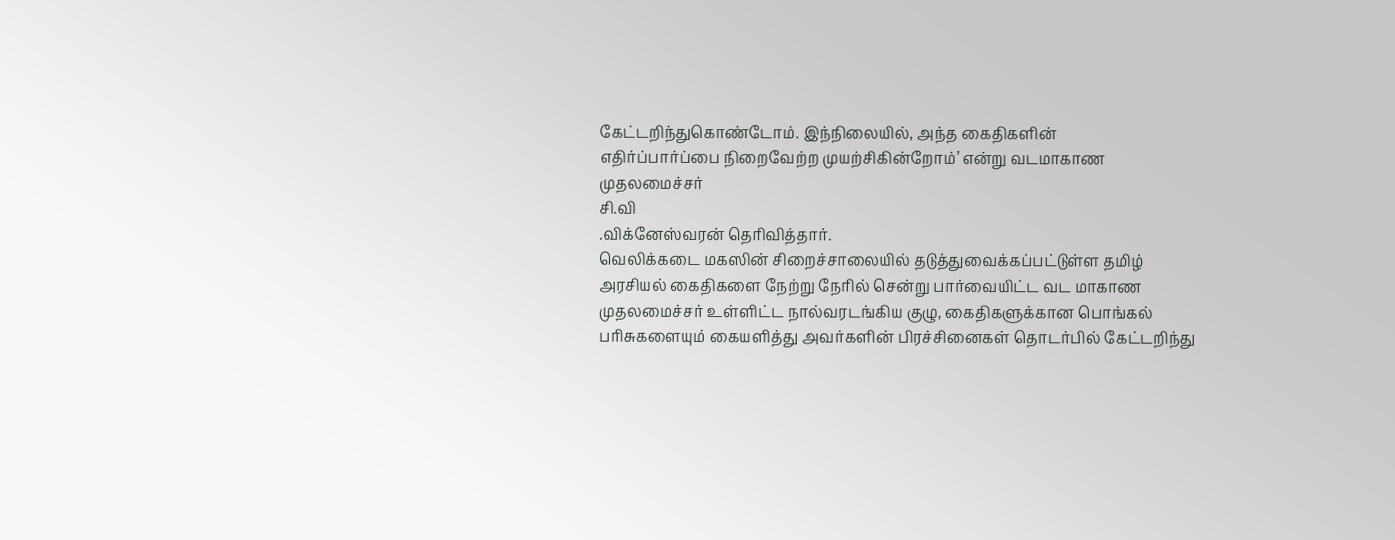கேட்டறிந்துகொண்டோம். இந்நிலையில், அந்த கைதிகளின்
எதிர்ப்பார்ப்பை நிறைவேற்ற முயற்சிகின்றோம்’ என்று வடமாகாண முதலமைச்சர்
சி.வி
.விக்னேஸ்வரன் தெரிவித்தார்.
வெலிக்கடை மகஸின் சிறைச்சாலையில் தடுத்துவைக்கப்பட்டுள்ள தமிழ் அரசியல் கைதிகளை நேற்று நேரில் சென்று பார்வையிட்ட வட மாகாண முதலமைச்சர் உள்ளிட்ட நால்வரடங்கிய குழு, கைதிகளுக்கான பொங்கல் பரிசுகளையும் கையளித்து அவர்களின் பிரச்சினைகள் தொடர்பில் கேட்டறிந்து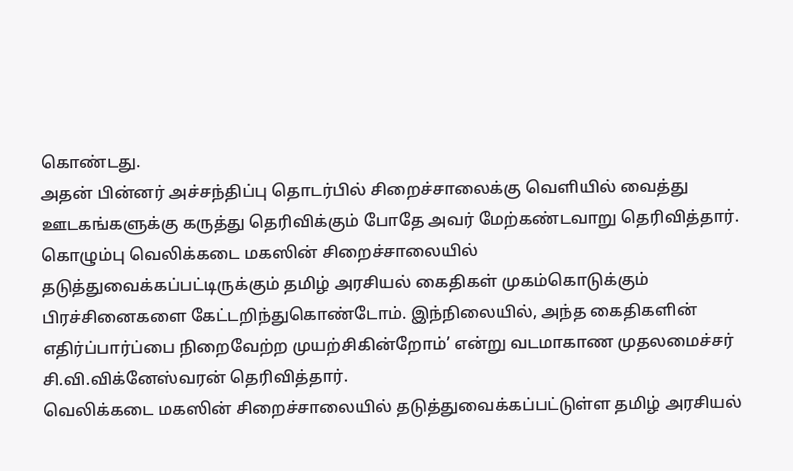கொண்டது.
அதன் பின்னர் அச்சந்திப்பு தொடர்பில் சிறைச்சாலைக்கு வெளியில் வைத்து ஊடகங்களுக்கு கருத்து தெரிவிக்கும் போதே அவர் மேற்கண்டவாறு தெரிவித்தார்.
கொழும்பு வெலிக்கடை மகஸின் சிறைச்சாலையில்
தடுத்துவைக்கப்பட்டிருக்கும் தமிழ் அரசியல் கைதிகள் முகம்கொடுக்கும்
பிரச்சினைகளை கேட்டறிந்துகொண்டோம். இந்நிலையில், அந்த கைதிகளின்
எதிர்ப்பார்ப்பை நிறைவேற்ற முயற்சிகின்றோம்’ என்று வடமாகாண முதலமைச்சர்
சி.வி.விக்னேஸ்வரன் தெரிவித்தார்.
வெலிக்கடை மகஸின் சிறைச்சாலையில் தடுத்துவைக்கப்பட்டுள்ள தமிழ் அரசியல்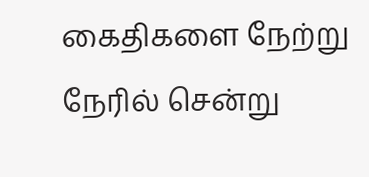கைதிகளை நேற்று நேரில் சென்று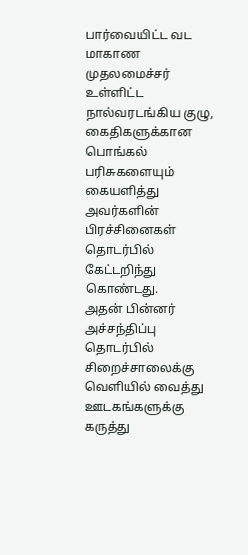பார்வையிட்ட வட மாகாண முதலமைச்சர் உள்ளிட்ட நால்வரடங்கிய குழு, கைதிகளுக்கான பொங்கல் பரிசுகளையும் கையளித்து அவர்களின் பிரச்சினைகள் தொடர்பில் கேட்டறிந்து கொண்டது.
அதன் பின்னர் அச்சந்திப்பு தொடர்பில் சிறைச்சாலைக்கு வெளியில் வைத்து ஊடகங்களுக்கு கருத்து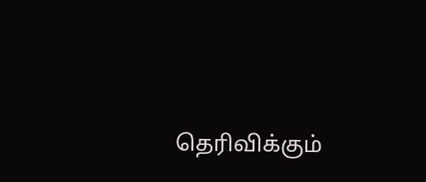தெரிவிக்கும்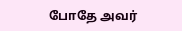போதே அவர்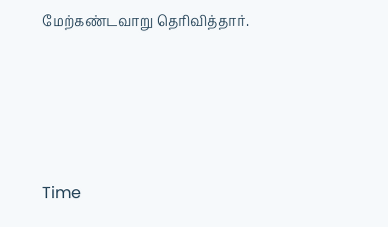மேற்கண்டவாறு தெரிவித்தார்.




Time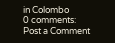in Colombo
0 comments:
Post a Comment